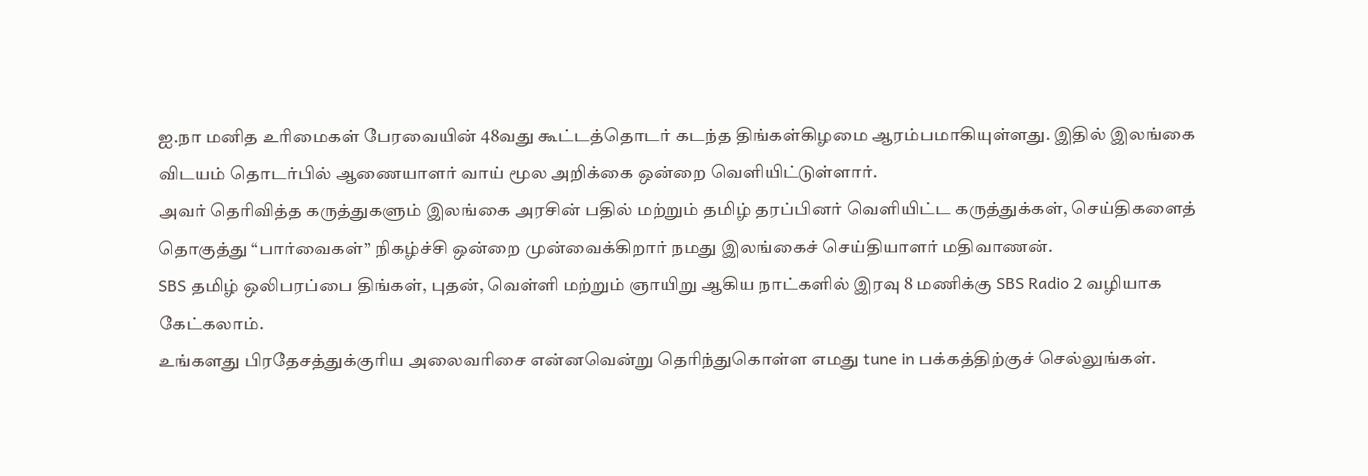ஐ.நா மனித உரிமைகள் பேரவையின் 48வது கூட்டத்தொடர் கடந்த திங்கள்கிழமை ஆரம்பமாகியுள்ளது. இதில் இலங்கை விடயம் தொடர்பில் ஆணையாளர் வாய் மூல அறிக்கை ஒன்றை வெளியிட்டுள்ளார்.
அவர் தெரிவித்த கருத்துகளும் இலங்கை அரசின் பதில் மற்றும் தமிழ் தரப்பினர் வெளியிட்ட கருத்துக்கள், செய்திகளைத் தொகுத்து “பார்வைகள்” நிகழ்ச்சி ஒன்றை முன்வைக்கிறார் நமது இலங்கைச் செய்தியாளர் மதிவாணன்.
SBS தமிழ் ஒலிபரப்பை திங்கள், புதன், வெள்ளி மற்றும் ஞாயிறு ஆகிய நாட்களில் இரவு 8 மணிக்கு SBS Radio 2 வழியாக கேட்கலாம்.
உங்களது பிரதேசத்துக்குரிய அலைவரிசை என்னவென்று தெரிந்துகொள்ள எமது tune in பக்கத்திற்குச் செல்லுங்கள்.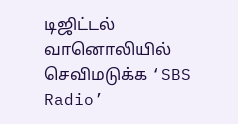டிஜிட்டல் வானொலியில் செவிமடுக்க ‘SBS Radio’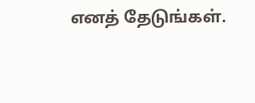எனத் தேடுங்கள்.